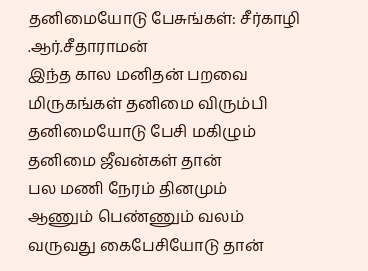தனிமையோடு பேசுங்கள்: சீர்காழி .ஆர்.சீதாராமன்
இந்த கால மனிதன் பறவை
மிருகங்கள் தனிமை விரும்பி
தனிமையோடு பேசி மகிழும்
தனிமை ஜீவன்கள் தான்
பல மணி நேரம் தினமும்
ஆணும் பெண்ணும் வலம்
வருவது கைபேசியோடு தான்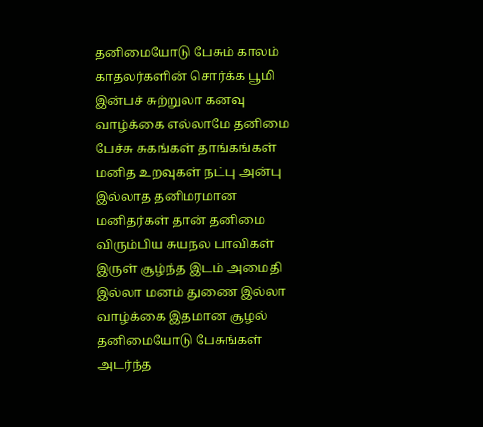தனிமையோடு பேசும் காலம்
காதலர்களின் சொர்க்க பூமி
இன்பச் சுற்றுலா கனவு
வாழ்க்கை எல்லாமே தனிமை
பேச்சு சுகங்கள் தாங்கங்கள்
மனித உறவுகள் நட்பு அன்பு
இல்லாத தனிமரமான
மனிதர்கள் தான் தனிமை
விரும்பிய சுயநல பாவிகள்
இருள் சூழ்ந்த இடம் அமைதி
இல்லா மனம் துணை இல்லா
வாழ்க்கை இதமான சூழல்
தனிமையோடு பேசுங்கள்
அடர்ந்த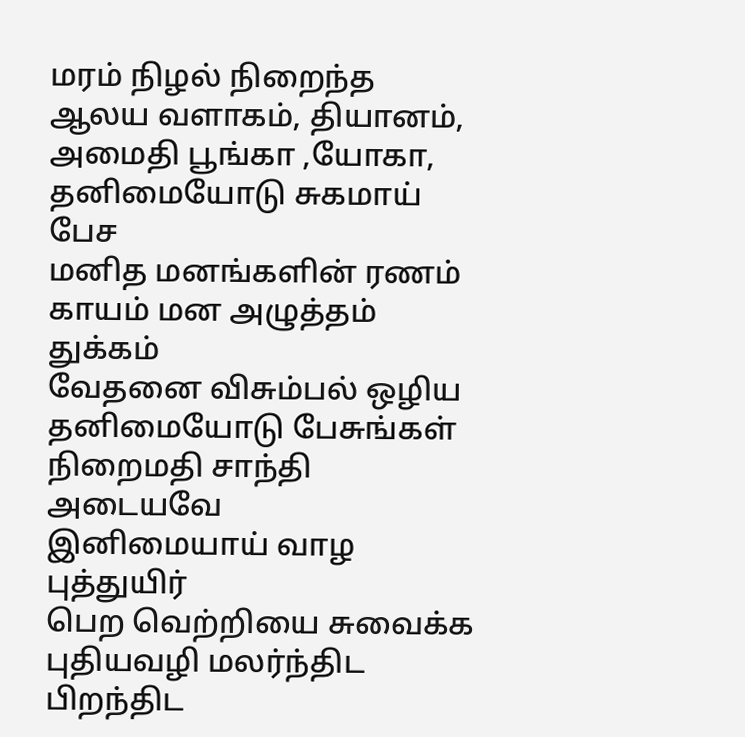மரம் நிழல் நிறைந்த
ஆலய வளாகம், தியானம்,
அமைதி பூங்கா ,யோகா,
தனிமையோடு சுகமாய் பேச
மனித மனங்களின் ரணம்
காயம் மன அழுத்தம் துக்கம்
வேதனை விசும்பல் ஒழிய
தனிமையோடு பேசுங்கள்
நிறைமதி சாந்தி அடையவே
இனிமையாய் வாழ புத்துயிர்
பெற வெற்றியை சுவைக்க
புதியவழி மலர்ந்திட பிறந்திட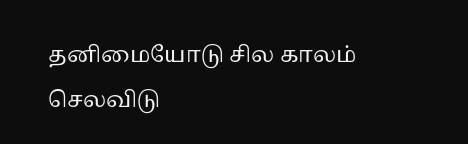தனிமையோடு சில காலம்
செலவிடு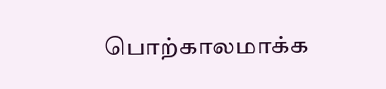பொற்காலமாக்க